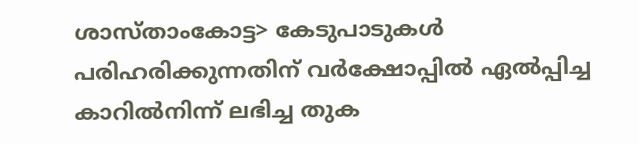ശാസ്താംകോട്ട> കേടുപാടുകൾ പരിഹരിക്കുന്നതിന് വർക്ഷോപ്പിൽ ഏൽപ്പിച്ച കാറിൽനിന്ന് ലഭിച്ച തുക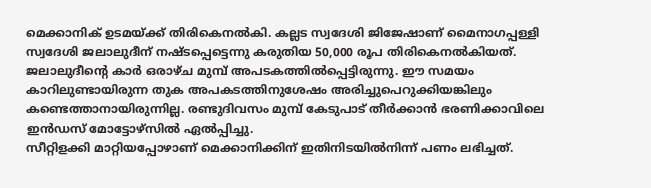മെക്കാനിക് ഉടമയ്ക്ക് തിരികെനൽകി. കല്ലട സ്വദേശി ജിജേഷാണ് മൈനാഗപ്പള്ളി സ്വദേശി ജലാലുദീന് നഷ്ടപ്പെട്ടെന്നു കരുതിയ 50,000 രൂപ തിരികെനൽകിയത്.
ജലാലുദീന്റെ കാർ ഒരാഴ്ച മുമ്പ് അപടകത്തിൽപ്പെട്ടിരുന്നു. ഈ സമയം കാറിലുണ്ടായിരുന്ന തുക അപകടത്തിനുശേഷം അരിച്ചുപെറുക്കിയങ്കിലും കണ്ടെത്താനായിരുന്നില്ല. രണ്ടുദിവസം മുമ്പ് കേടുപാട് തീർക്കാൻ ഭരണിക്കാവിലെ ഇൻഡസ് മോട്ടോഴ്സിൽ ഏൽപ്പിച്ചു.
സീറ്റിളക്കി മാറ്റിയപ്പോഴാണ് മെക്കാനിക്കിന് ഇതിനിടയിൽനിന്ന് പണം ലഭിച്ചത്.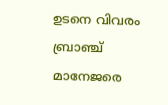ഉടനെ വിവരം ബ്രാഞ്ച് മാനേജരെ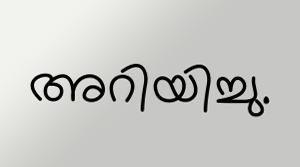അറിയിച്ചു.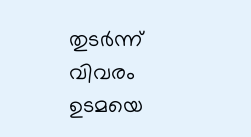തുടർന്ന് വിവരം ഉടമയെ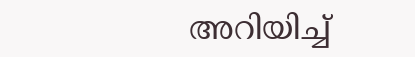അറിയിച്ച്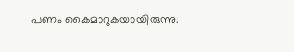പണം കൈമാറുകയായിരുന്നു.